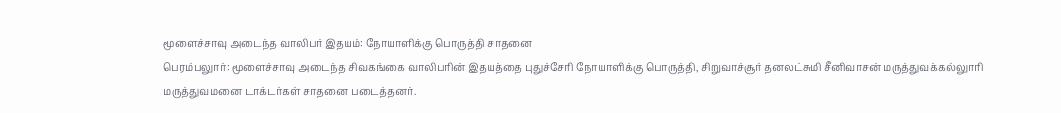மூளைச்சாவு அடைந்த வாலிபர் இதயம்: நோயாளிக்கு பொருத்தி சாதனை
பெரம்பலுார்: மூளைச்சாவு அடைந்த சிவகங்கை வாலிபரின் இதயத்தை புதுச்சேரி நோயாளிக்கு பொருத்தி, சிறுவாச்சூர் தனலட்சுமி சீனிவாசன் மருத்துவக்கல்லுாரி மருத்துவமனை டாக்டர்கள் சாதனை படைத்தனர்.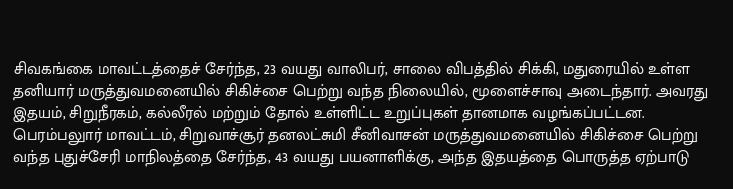சிவகங்கை மாவட்டத்தைச் சேர்ந்த, 23 வயது வாலிபர், சாலை விபத்தில் சிக்கி, மதுரையில் உள்ள தனியார் மருத்துவமனையில் சிகிச்சை பெற்று வந்த நிலையில், மூளைச்சாவு அடைந்தார். அவரது இதயம், சிறுநீரகம், கல்லீரல் மற்றும் தோல் உள்ளிட்ட உறுப்புகள் தானமாக வழங்கப்பட்டன.
பெரம்பலுார் மாவட்டம், சிறுவாச்சூர் தனலட்சுமி சீனிவாசன் மருத்துவமனையில் சிகிச்சை பெற்று வந்த புதுச்சேரி மாநிலத்தை சேர்ந்த, 43 வயது பயனாளிக்கு, அந்த இதயத்தை பொருத்த ஏற்பாடு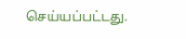செய்யப்பட்டது.